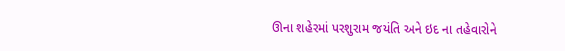ઊના શહેરમાં પરશુરામ જયંતિ અને ઇદ ના તહેવારોને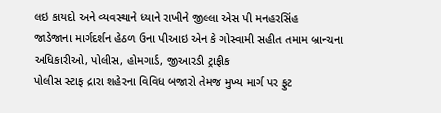લઇ કાયદો અને વ્યવસ્થાને ધ્યાને રાખીને જીલ્લા એસ પી મનહરસિંહ
જાડેજાના માર્ગદર્શન હેઠળ ઉના પીઆઇ એન કે ગોસ્વામી સહીત તમામ બ્રાન્ચના અધિકારીઓ, પોલીસ, હોમગાર્ડ, જીઆરડી ટ્રાફીક
પોલીસ સ્ટાફ દ્રારા શહેરના વિવિધ બજારો તેમજ મુખ્ય માર્ગ પર ફુટ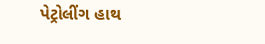પેટ્રોલીંગ હાથ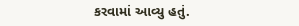કરવામાં આવ્યુ હતું.